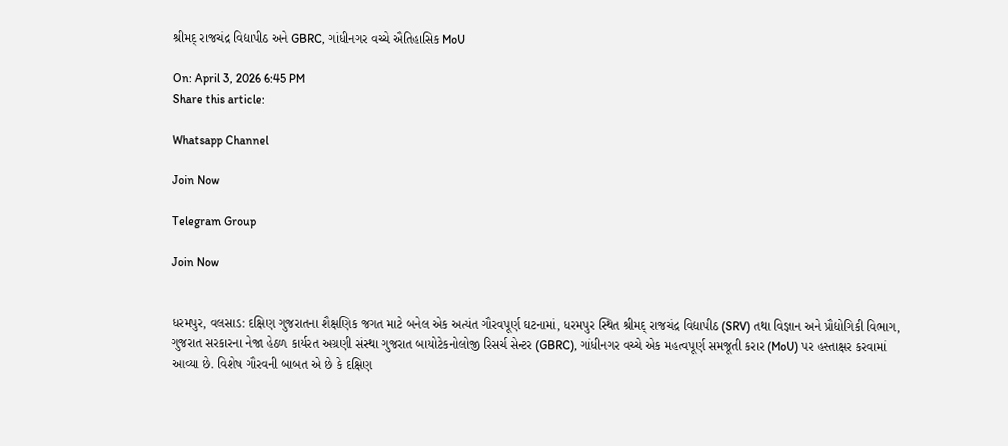શ્રીમદ્ રાજચંદ્ર વિદ્યાપીઠ અને GBRC, ગાંધીનગર વચ્ચે ઐતિહાસિક MoU

On: April 3, 2026 6:45 PM
Share this article:

Whatsapp Channel

Join Now

Telegram Group

Join Now


ધરમપુર, વલસાડ: દક્ષિણ ગુજરાતના શૈક્ષણિક જગત માટે બનેલ એક અત્યંત ગૌરવપૂર્ણ ઘટનામાં, ધરમપુર સ્થિત શ્રીમદ્ રાજચંદ્ર વિદ્યાપીઠ (SRV) તથા વિજ્ઞાન અને પ્રૌદ્યોગિકી વિભાગ, ગુજરાત સરકારના નેજા હેઠળ કાર્યરત અગ્રણી સંસ્થા ગુજરાત બાયોટેકનોલોજી રિસર્ચ સેન્ટર (GBRC), ગાંધીનગર વચ્ચે એક મહત્વપૂર્ણ સમજૂતી કરાર (MoU) પર હસ્તાક્ષર કરવામાં આવ્યા છે. વિશેષ ગૌરવની બાબત એ છે કે દક્ષિણ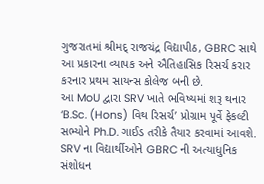ગુજરાતમાં શ્રીમદ્ રાજચંદ્ર વિદ્યાપીઠ, GBRC સાથે આ પ્રકારના વ્યાપક અને ઐતિહાસિક રિસર્ચ કરાર કરનાર પ્રથમ સાયન્સ કોલેજ બની છે.
આ MoU દ્વારા SRV ખાતે ભવિષ્યમાં શરૂ થનાર ‘B.Sc. (Hons) વિથ રિસર્ચ’ પ્રોગ્રામ પૂર્વે ફેકલ્ટી સભ્યોને Ph.D. ગાઈડ તરીકે તૈયાર કરવામાં આવશે. SRV ના વિદ્યાર્થીઓને GBRC ની અત્યાધુનિક સંશોધન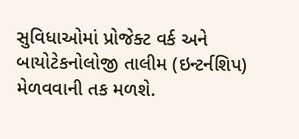સુવિધાઓમાં પ્રોજેક્ટ વર્ક અને બાયોટેકનોલોજી તાલીમ (ઇન્ટર્નશિપ) મેળવવાની તક મળશે.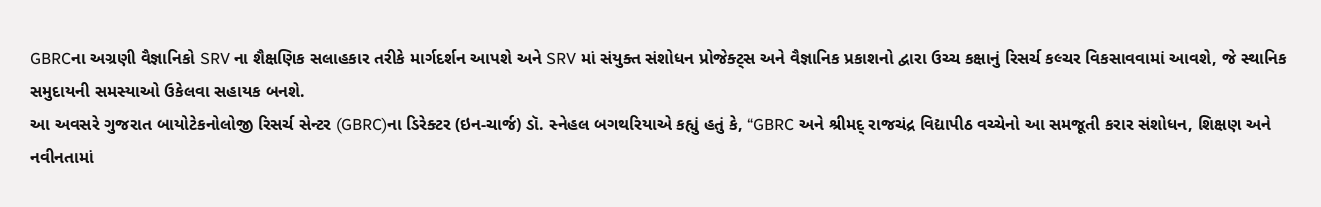GBRCના અગ્રણી વૈજ્ઞાનિકો SRV ના શૈક્ષણિક સલાહકાર તરીકે માર્ગદર્શન આપશે અને SRV માં સંયુક્ત સંશોધન પ્રોજેક્ટ્સ અને વૈજ્ઞાનિક પ્રકાશનો દ્વારા ઉચ્ચ કક્ષાનું રિસર્ચ કલ્ચર વિકસાવવામાં આવશે, જે સ્થાનિક સમુદાયની સમસ્યાઓ ઉકેલવા સહાયક બનશે.
આ અવસરે ગુજરાત બાયોટેકનોલોજી રિસર્ચ સેન્ટર (GBRC)ના ડિરેક્ટર (ઇન-ચાર્જ) ડૉ. સ્નેહલ બગથરિયાએ કહ્યું હતું કે, “GBRC અને શ્રીમદ્ રાજચંદ્ર વિદ્યાપીઠ વચ્ચેનો આ સમજૂતી કરાર સંશોધન, શિક્ષણ અને નવીનતામાં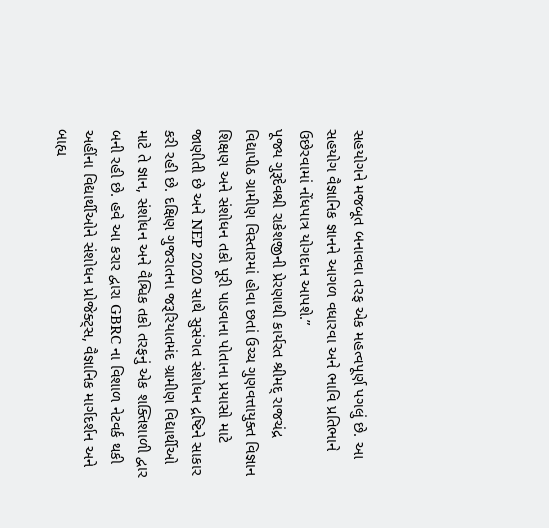સહયોગને મજબૂત બનાવવા તરફ એક મહત્વપૂર્ણ પગલું છે. આ સહયોગ વૈજ્ઞાનિક જ્ઞાનને આગળ વધારવા અને ભાવિ પ્રતિભાને ઉછેરવામાં નોંધપાત્ર યોગદાન આપશે.”
પૂજ્ય ગુરૂદેવશ્રી રાકેશજીની પ્રેરણાથી કાર્યરત શ્રીમદ્ રાજચંદ્ર વિદ્યાપીઠ ગ્રામીણ વિસ્તારમાં હોવા છતાં ઉચ્ચ ગુણવત્તાયુક્ત વિજ્ઞાન શિક્ષણ અને સંશોધન તકો પૂરી પાડવાના પોતાના પ્રયાસો માટે જાણીતી છે અને NEP 2020 સાથે સુસંગત સંશોધન દ્રષ્ટિને સાકાર કરી રહી છે. દક્ષિણ ગુજરાતના જરૂરિયાતમંદ ગ્રામીણ વિદ્યાર્થીઓ માટે તે જ્ઞાન, સંશોધન અને વૈશ્વિક તકો તરફનું એક શક્તિશાળી દ્વાર બની રહી છે. હવે આ કરાર દ્વારા GBRC ના વિશાળ નેટવર્ક થકી અહીંના વિદ્યાર્થીઓને સંશોધન પ્રોજેક્ટ્સ, વૈજ્ઞાનિક માર્ગદર્શન અને બાહ્ય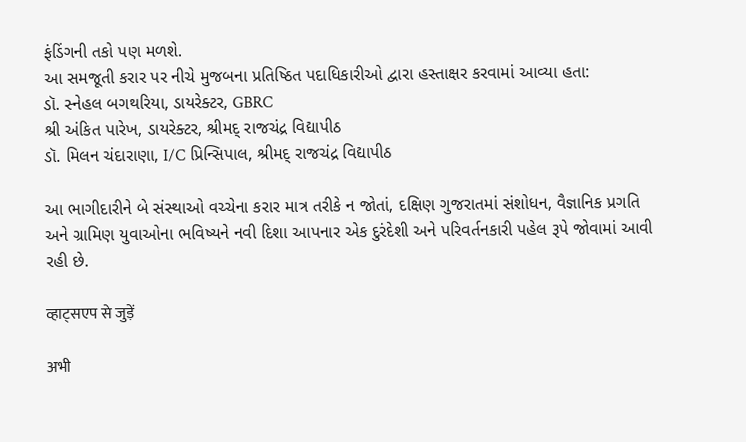ફંડિંગની તકો પણ મળશે.
આ સમજૂતી કરાર પર નીચે મુજબના પ્રતિષ્ઠિત પદાધિકારીઓ દ્વારા હસ્તાક્ષર કરવામાં આવ્યા હતા:
ડૉ. સ્નેહલ બગથરિયા, ડાયરેક્ટર, GBRC
શ્રી અંકિત પારેખ, ડાયરેક્ટર, શ્રીમદ્ રાજચંદ્ર વિદ્યાપીઠ
ડૉ. મિલન ચંદારાણા, I/C પ્રિન્સિપાલ, શ્રીમદ્ રાજચંદ્ર વિદ્યાપીઠ

આ ભાગીદારીને બે સંસ્થાઓ વચ્ચેના કરાર માત્ર તરીકે ન જોતાં, દક્ષિણ ગુજરાતમાં સંશોધન, વૈજ્ઞાનિક પ્રગતિ અને ગ્રામિણ યુવાઓના ભવિષ્યને નવી દિશા આપનાર એક દુરંદેશી અને પરિવર્તનકારી પહેલ રૂપે જોવામાં આવી રહી છે.

व्हाट्सएप से जुड़ें

अभी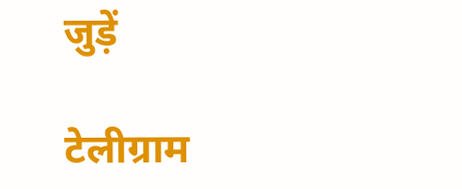जुड़ें

टेलीग्राम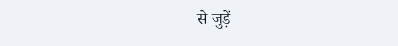से जुड़ें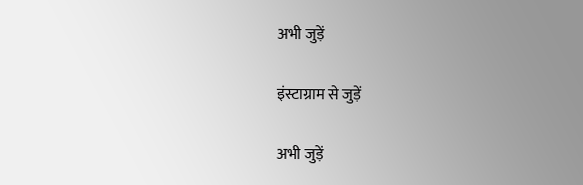अभी जुड़ें

इंस्टाग्राम से जुड़ें

अभी जुड़ें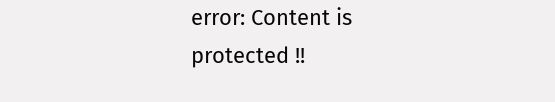error: Content is protected !!